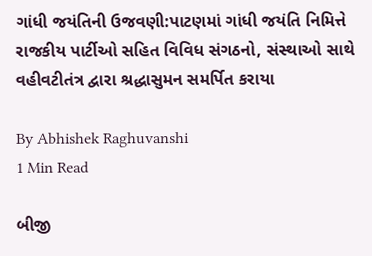ગાંધી જયંતિની ઉજવણી:પાટણમાં ગાંધી જયંતિ નિમિત્તે રાજકીય પાર્ટીઓ સહિત વિવિધ સંગઠનો, સંસ્થાઓ સાથે વહીવટીતંત્ર દ્વારા શ્રદ્ધાસુમન સમર્પિત કરાયા

By Abhishek Raghuvanshi
1 Min Read

બીજી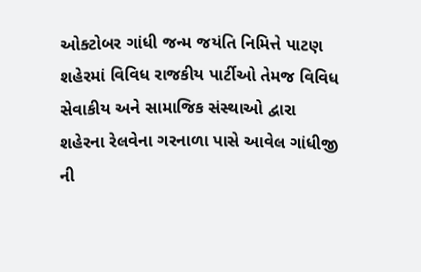ઓક્ટોબર ગાંધી જન્મ જયંતિ નિમિત્તે પાટણ શહેરમાં વિવિધ રાજકીય પાર્ટીઓ તેમજ વિવિધ સેવાકીય અને સામાજિક સંસ્થાઓ દ્વારા શહેરના રેલવેના ગરનાળા પાસે આવેલ ગાંધીજી ની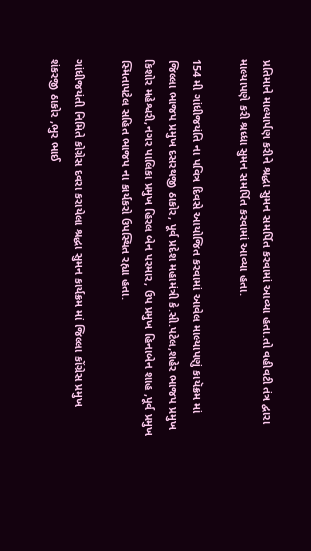પ્રતિમાને માલ્યાર્પણ કરીને શ્રદ્ધા સુમન સમર્પિત કરવામાં આવ્યા હતા.તો વહીવટી તંત્ર દ્વારા માલ્યાપણે કરી શ્રધ્ધા સુમન સમર્પિત કરવામાં આવ્યા હતા.

154 મી ગાંધીજયંતિ ના પવિત્ર દિવસે આયોજિત કરવામાં આવેલ માલ્યાપણું કાયૅક્રમ માં જિલ્લા ભાજપ પ્રમુખ દસરથજી ઠાકોર, પૂર્વ પ્રદેશ મહામંત્રી કે.સી.પટેલ,શહેર ભાજપ પ્રમુખ કિશોર મહેશ્વરી,નગર પાલિકા પ્રમુખ હિરલ બેન પરમાર, ઉપ પ્રમુખ હિનાબેન શાહ ,પૂર્વ પ્રમુખ સ્મિતાપટેલ સહિત ભાજપ ના કાર્યકરો ઉપસ્થિત રહ્યા હતા.

ગાંધીજયંતી નિમિતે કોગ્રેસ દવરા કરાયેલા શ્રદ્ધા સુમન કાર્યક્રમ માં જિલ્લા કોંગ્રેસ પ્રમુખ શંકરજી ઠાકોર ,ભુર ભાઈ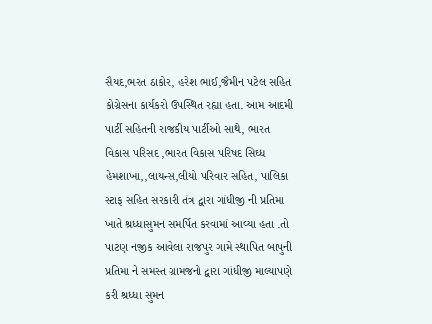સૈયદ,ભરત ઠાકોર, હરેશ ભાઈ,જૈમીન પટેલ સહિત કોગ્રેસના કાર્યકરો ઉપસ્થિત રહ્યા હતા. આમ આદમી પાર્ટી સહિતની રાજકીય પાર્ટીઓ સાથે, ભારત વિકાસ પરિસદ ,ભારત વિકાસ પરિષદ સિઘ્ધ હેમશાખા,,લાયન્સ,લીયો પરિવાર સહિત, પાલિકા સ્ટાફ સહિત સરકારી તંત્ર દ્વારા ગાંધીજી ની પ્રતિમા ખાતે શ્રધ્ધાસુમન સમર્પિત કરવામાં આવ્યા હતા .તો પાટણ નજીક આવેલા રાજપુર ગામે સ્થાપિત બાપુની પ્રતિમા ને સમસ્ત ગ્રામજનો દ્વારા ગાંધીજી માલ્યાપણે કરી શ્રધ્ધા સુમન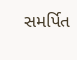સમર્પિત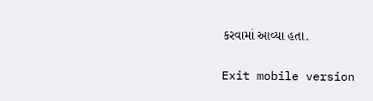કરવામાં આવ્યા હતા.

Exit mobile version